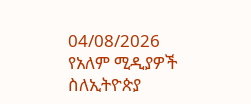04/08/2026
የአለም ሚዲያዎች ስለኢትዮጵያ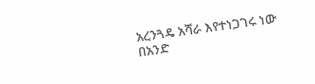አረንጓዴ አሻራ እየተነጋገሩ ነው
በአንድ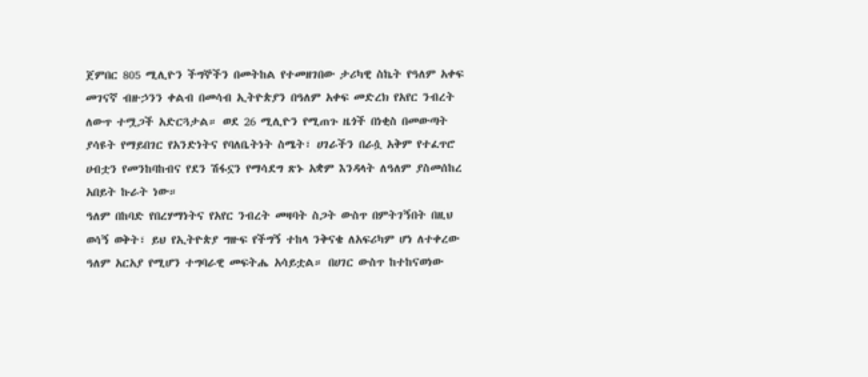ጀምበር 805 ሚሊዮን ችግኞችን በመትከል የተመዘገበው ታሪካዊ ስኬት የዓለም አቀፍ መገናኛ ብዙኃንን ቀልብ በመሳብ ኢትዮጵያን በዓለም አቀፍ መድረክ የአየር ንብረት ለውጥ ተሟጋች አድርጓታል። ወደ 26 ሚሊዮን የሚጠጉ ዜጎች በነቂስ በመውጣት ያሳዩት የማይበገር የአንድነትና የባለቤትነት ስሜት፣ ሀገራችን በራሷ አቅም የተፈጥሮ ሀብቷን የመንከባከብና የደን ሽፋኗን የማሳደግ ጽኑ አቋም እንዳላት ለዓለም ያስመሰከረ አበይት ኩራት ነው።
ዓለም በከባድ የበረሃማነትና የአየር ንብረት መዛባት ስጋት ውስጥ በምትገኝበት በዚህ ወሳኝ ወቅት፣ ይህ የኢትዮጵያ ግዙፍ የችግኝ ተከላ ንቅናቄ ለአፍሪካም ሆነ ለተቀረው ዓለም አርአያ የሚሆን ተግባራዊ መፍትሔ አሳይቷል። በሀገር ውስጥ ከተከናወነው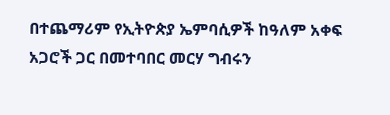በተጨማሪም የኢትዮጵያ ኤምባሲዎች ከዓለም አቀፍ አጋሮች ጋር በመተባበር መርሃ ግብሩን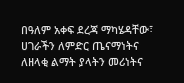በዓለም አቀፍ ደረጃ ማካሄዳቸው፣ ሀገራችን ለምድር ጤናማነትና ለዘላቂ ልማት ያላትን መሪነትና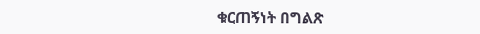ቁርጠኝነት በግልጽ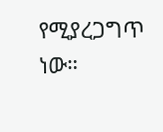የሚያረጋግጥ ነው።